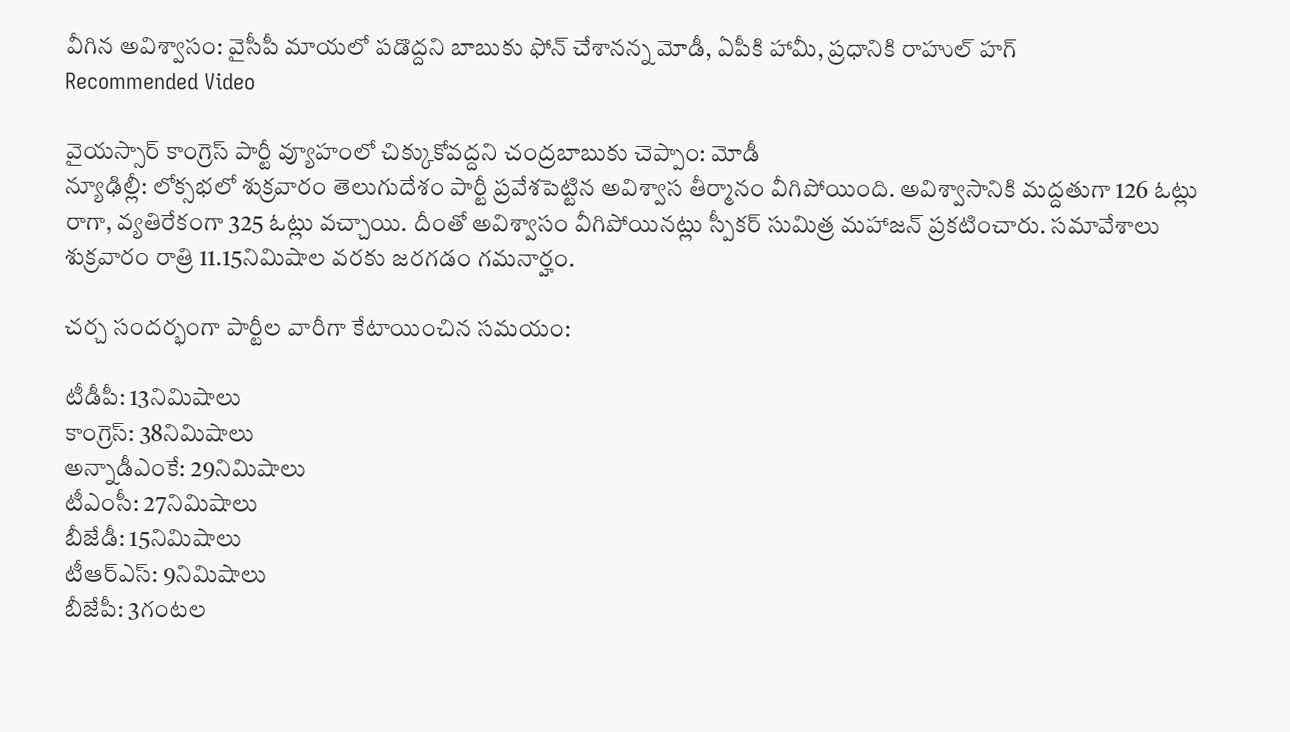వీగిన అవిశ్వాసం: వైసీపీ మాయలో పడొద్దని బాబుకు ఫోన్ చేశానన్న మోడీ, ఏపీకి హామీ, ప్రధానికి రాహుల్ హగ్
Recommended Video

వైయస్సార్ కాంగ్రెస్ పార్టీ వ్యూహంలో చిక్కుకోవద్దని చంద్రబాబుకు చెప్పాం: మోడీ
న్యూఢిల్లీ: లోక్సభలో శుక్రవారం తెలుగుదేశం పార్టీ ప్రవేశపెట్టిన అవిశ్వాస తీర్మానం వీగిపోయింది. అవిశ్వాసానికి మద్దతుగా 126 ఓట్లు రాగా, వ్యతిరేకంగా 325 ఓట్లు వచ్చాయి. దీంతో అవిశ్వాసం వీగిపోయినట్లు స్పీకర్ సుమిత్ర మహాజన్ ప్రకటించారు. సమావేశాలు శుక్రవారం రాత్రి 11.15నిమిషాల వరకు జరగడం గమనార్హం.

చర్చ సందర్భంగా పార్టీల వారీగా కేటాయించిన సమయం:

టీడీపీ: 13నిమిషాలు
కాంగ్రెస్: 38నిమిషాలు
అన్నాడీఎంకే: 29నిమిషాలు
టీఎంసీ: 27నిమిషాలు
బీజేడీ: 15నిమిషాలు
టీఆర్ఎస్: 9నిమిషాలు
బీజేపీ: 3గంటల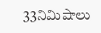33నిమిషాలు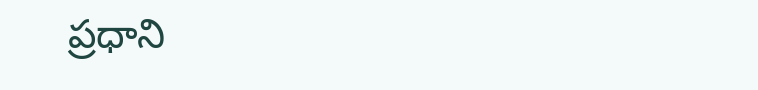ప్రధాని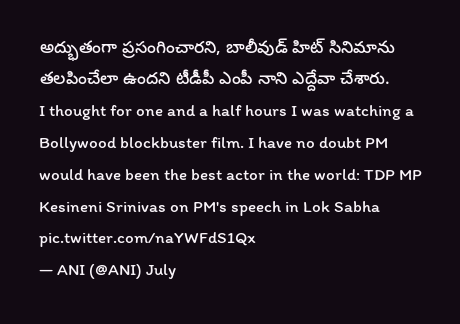అద్భుతంగా ప్రసంగించారని, బాలీవుడ్ హిట్ సినిమాను తలపించేలా ఉందని టీడీపీ ఎంపీ నాని ఎద్దేవా చేశారు.
I thought for one and a half hours I was watching a Bollywood blockbuster film. I have no doubt PM would have been the best actor in the world: TDP MP Kesineni Srinivas on PM's speech in Lok Sabha pic.twitter.com/naYWFdS1Qx
— ANI (@ANI) July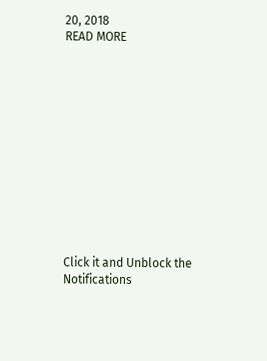20, 2018
READ MORE













Click it and Unblock the Notifications